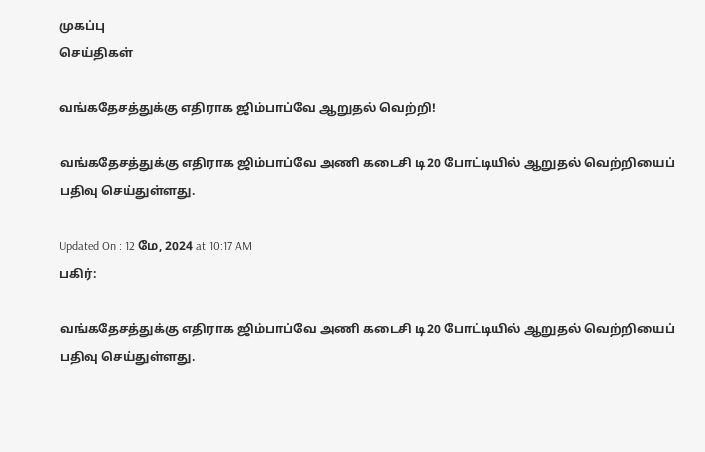முகப்பு
செய்திகள்

வங்கதேசத்துக்கு எதிராக ஜிம்பாப்வே ஆறுதல் வெற்றி!

வங்கதேசத்துக்கு எதிராக ஜிம்பாப்வே அணி கடைசி டி20 போட்டியில் ஆறுதல் வெற்றியைப் பதிவு செய்துள்ளது.

Updated On : 12 மே, 2024 at 10:17 AM
பகிர்:

வங்கதேசத்துக்கு எதிராக ஜிம்பாப்வே அணி கடைசி டி20 போட்டியில் ஆறுதல் வெற்றியைப் பதிவு செய்துள்ளது.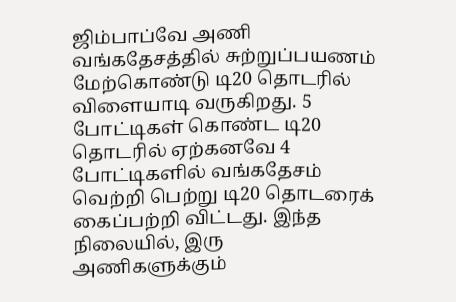ஜிம்பாப்வே அணி வங்கதேசத்தில் சுற்றுப்பயணம் மேற்கொண்டு டி20 தொடரில் விளையாடி வருகிறது. 5 போட்டிகள் கொண்ட டி20 தொடரில் ஏற்கனவே 4 போட்டிகளில் வங்கதேசம் வெற்றி பெற்று டி20 தொடரைக் கைப்பற்றி விட்டது. இந்த நிலையில், இரு அணிகளுக்கும்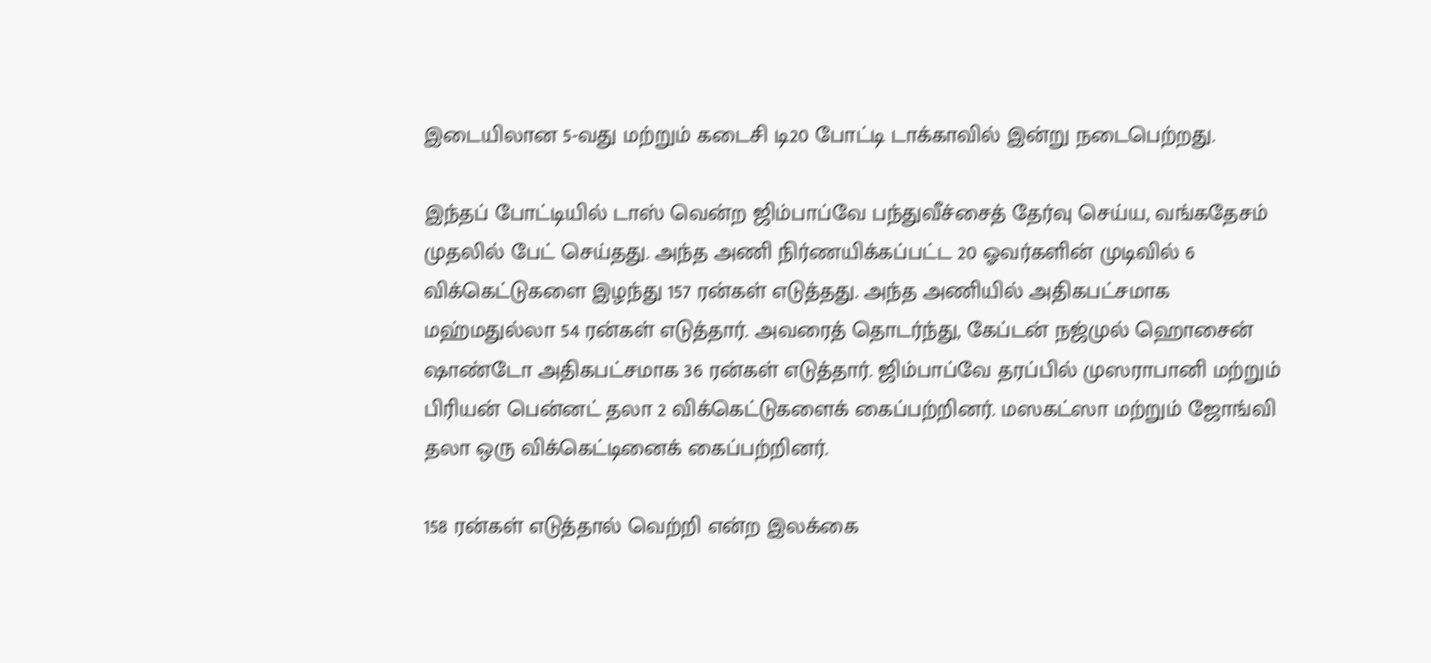இடையிலான 5-வது மற்றும் கடைசி டி20 போட்டி டாக்காவில் இன்று நடைபெற்றது.

இந்தப் போட்டியில் டாஸ் வென்ற ஜிம்பாப்வே பந்துவீச்சைத் தேர்வு செய்ய, வங்கதேசம் முதலில் பேட் செய்தது. அந்த அணி நிர்ணயிக்கப்பட்ட 20 ஓவர்களின் முடிவில் 6 விக்கெட்டுகளை இழந்து 157 ரன்கள் எடுத்தது. அந்த அணியில் அதிகபட்சமாக மஹ்மதுல்லா 54 ரன்கள் எடுத்தார். அவரைத் தொடர்ந்து, கேப்டன் நஜ்முல் ஹொசைன் ஷாண்டோ அதிகபட்சமாக 36 ரன்கள் எடுத்தார். ஜிம்பாப்வே தரப்பில் முஸராபானி மற்றும் பிரியன் பென்னட் தலா 2 விக்கெட்டுகளைக் கைப்பற்றினர். மஸகட்ஸா மற்றும் ஜோங்வி தலா ஒரு விக்கெட்டினைக் கைப்பற்றினர்.

158 ரன்கள் எடுத்தால் வெற்றி என்ற இலக்கை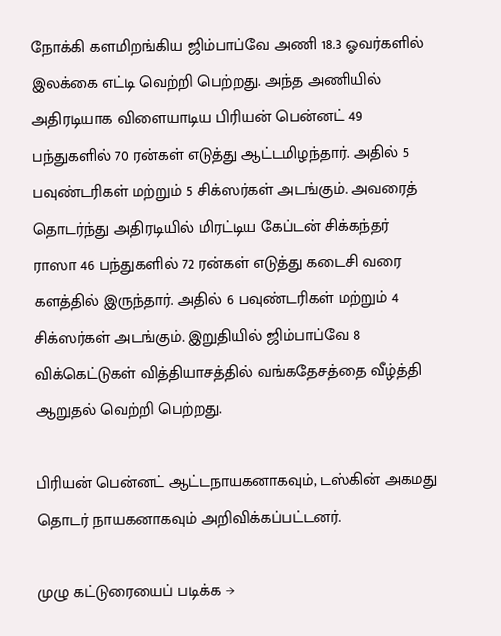நோக்கி களமிறங்கிய ஜிம்பாப்வே அணி 18.3 ஓவர்களில் இலக்கை எட்டி வெற்றி பெற்றது. அந்த அணியில் அதிரடியாக விளையாடிய பிரியன் பென்னட் 49 பந்துகளில் 70 ரன்கள் எடுத்து ஆட்டமிழந்தார். அதில் 5 பவுண்டரிகள் மற்றும் 5 சிக்ஸர்கள் அடங்கும். அவரைத் தொடர்ந்து அதிரடியில் மிரட்டிய கேப்டன் சிக்கந்தர் ராஸா 46 பந்துகளில் 72 ரன்கள் எடுத்து கடைசி வரை களத்தில் இருந்தார். அதில் 6 பவுண்டரிகள் மற்றும் 4 சிக்ஸர்கள் அடங்கும். இறுதியில் ஜிம்பாப்வே 8 விக்கெட்டுகள் வித்தியாசத்தில் வங்கதேசத்தை வீழ்த்தி ஆறுதல் வெற்றி பெற்றது.

பிரியன் பென்னட் ஆட்டநாயகனாகவும், டஸ்கின் அகமது தொடர் நாயகனாகவும் அறிவிக்கப்பட்டனர்.

முழு கட்டுரையைப் படிக்க →